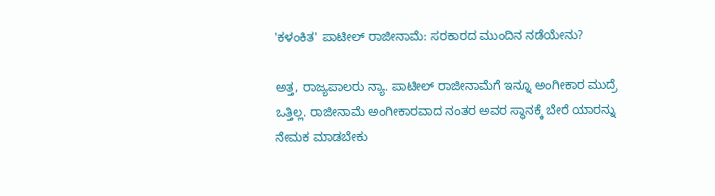'ಕಳಂಕಿತ' ಪಾಟೀಲ್ ರಾಜೀನಾಮೆ: ಸರಕಾರದ ಮುಂದಿನ ನಡೆಯೇನು?

ಅತ್ತ, ರಾಜ್ಯಪಾಲರು ನ್ಯಾ. ಪಾಟೀಲ್ ರಾಜೀನಾಮೆಗೆ ಇನ್ನೂ ಅಂಗೀಕಾರ ಮುದ್ರೆ ಒತ್ತಿಲ್ಲ. ರಾಜೀನಾಮೆ ಅಂಗೀಕಾರವಾದ ನಂತರ ಅವರ ಸ್ಥಾನಕ್ಕೆ ಬೇರೆ ಯಾರನ್ನು ನೇಮಕ ಮಾಡಬೇಕು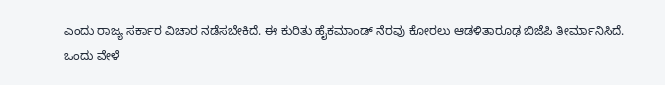ಎಂದು ರಾಜ್ಯ ಸರ್ಕಾರ ವಿಚಾರ ನಡೆಸಬೇಕಿದೆ. ಈ ಕುರಿತು ಹೈಕಮಾಂಡ್ ನೆರವು ಕೋರಲು ಆಡಳಿತಾರೂಢ ಬಿಜೆಪಿ ತೀರ್ಮಾನಿಸಿದೆ.
ಒಂದು ವೇಳೆ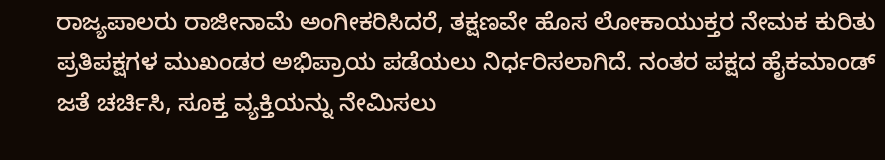ರಾಜ್ಯಪಾಲರು ರಾಜೀನಾಮೆ ಅಂಗೀಕರಿಸಿದರೆ, ತಕ್ಷಣವೇ ಹೊಸ ಲೋಕಾಯುಕ್ತರ ನೇಮಕ ಕುರಿತು ಪ್ರತಿಪಕ್ಷಗಳ ಮುಖಂಡರ ಅಭಿಪ್ರಾಯ ಪಡೆಯಲು ನಿರ್ಧರಿಸಲಾಗಿದೆ. ನಂತರ ಪಕ್ಷದ ಹೈಕಮಾಂಡ್ ಜತೆ ಚರ್ಚಿಸಿ, ಸೂಕ್ತ ವ್ಯಕ್ತಿಯನ್ನು ನೇಮಿಸಲು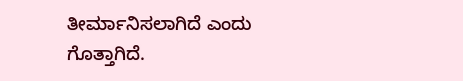ತೀರ್ಮಾನಿಸಲಾಗಿದೆ ಎಂದು ಗೊತ್ತಾಗಿದೆ.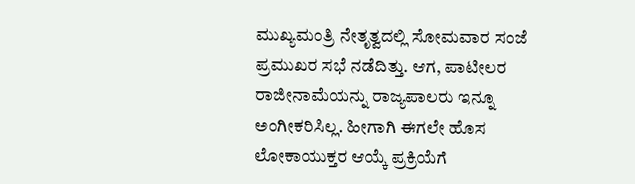ಮುಖ್ಯಮಂತ್ರಿ ನೇತೃತ್ವದಲ್ಲಿ ಸೋಮವಾರ ಸಂಜೆ ಪ್ರಮುಖರ ಸಭೆ ನಡೆದಿತ್ತು. ಆಗ, ಪಾಟೀಲರ ರಾಜೀನಾಮೆಯನ್ನು ರಾಜ್ಯಪಾಲರು ಇನ್ನೂ ಅಂಗೀಕರಿಸಿಲ್ಲ. ಹೀಗಾಗಿ ಈಗಲೇ ಹೊಸ ಲೋಕಾಯುಕ್ತರ ಆಯ್ಕೆ ಪ್ರಕ್ರಿಯೆಗೆ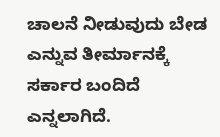ಚಾಲನೆ ನೀಡುವುದು ಬೇಡ ಎನ್ನುವ ತೀರ್ಮಾನಕ್ಕೆ ಸರ್ಕಾರ ಬಂದಿದೆ ಎನ್ನಲಾಗಿದೆ.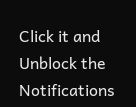Click it and Unblock the Notifications